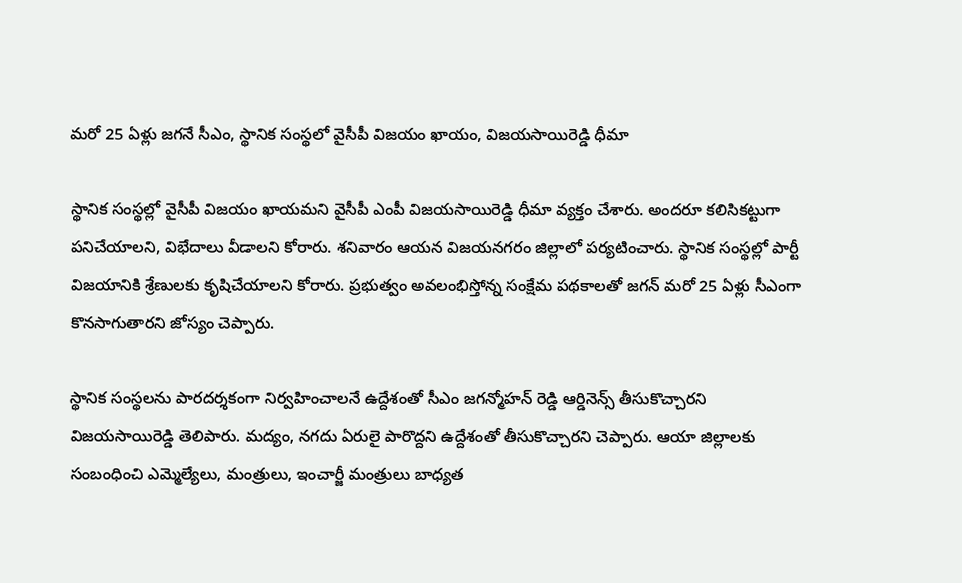మరో 25 ఏళ్లు జగనే సీఎం, స్థానిక సంస్థలో వైసీపీ విజయం ఖాయం, విజయసాయిరెడ్డి ధీమా

స్థానిక సంస్థల్లో వైసీపీ విజయం ఖాయమని వైసీపీ ఎంపీ విజయసాయిరెడ్డి ధీమా వ్యక్తం చేశారు. అందరూ కలిసికట్టుగా పనిచేయాలని, విభేదాలు వీడాలని కోరారు. శనివారం ఆయన విజయనగరం జిల్లాలో పర్యటించారు. స్థానిక సంస్థల్లో పార్టీ విజయానికి శ్రేణులకు కృషిచేయాలని కోరారు. ప్రభుత్వం అవలంభిస్తోన్న సంక్షేమ పథకాలతో జగన్ మరో 25 ఏళ్లు సీఎంగా కొనసాగుతారని జోస్యం చెప్పారు.

స్థానిక సంస్థలను పారదర్శకంగా నిర్వహించాలనే ఉద్దేశంతో సీఎం జగన్మోహన్ రెడ్డి ఆర్డినెన్స్ తీసుకొచ్చారని విజయసాయిరెడ్డి తెలిపారు. మద్యం, నగదు ఏరులై పారొద్దని ఉద్దేశంతో తీసుకొచ్చారని చెప్పారు. ఆయా జిల్లాలకు సంబంధించి ఎమ్మెల్యేలు, మంత్రులు, ఇంచార్జీ మంత్రులు బాధ్యత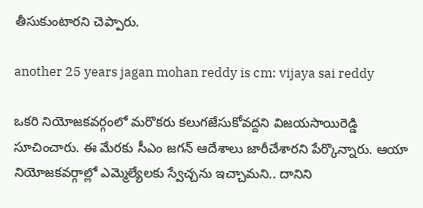తీసుకుంటారని చెప్పారు.

another 25 years jagan mohan reddy is cm: vijaya sai reddy

ఒకరి నియోజకవర్గంలో మరొకరు కలుగజేసుకోవద్దని విజయసాయిరెడ్డి సూచించారు. ఈ మేరకు సీఎం జగన్ ఆదేశాలు జారీచేశారని పేర్కొన్నారు. ఆయా నియోజకవర్గాల్లో ఎమ్మెల్యేలకు స్వేచ్చను ఇచ్చామని.. దానిని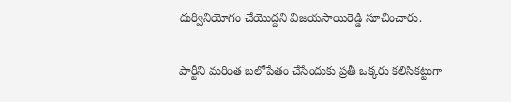దుర్వినియోగం చేయొద్దని విజయసాయిరెడ్డి సూచించారు.

పార్టీని మరింత బలోపేతం చేసేందుకు ప్రతీ ఒక్కరు కలిసికట్టుగా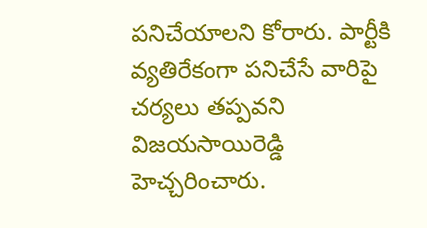పనిచేయాలని కోరారు. పార్టీకి వ్యతిరేకంగా పనిచేసే వారిపై చర్యలు తప్పవని విజయసాయిరెడ్డి హెచ్చరించారు.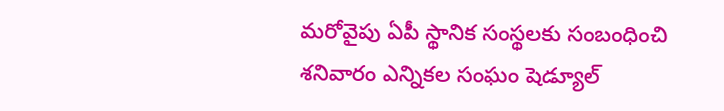మరోవైపు ఏపీ స్థానిక సంస్థలకు సంబంధించి శనివారం ఎన్నికల సంఘం షెడ్యూల్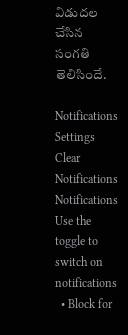విడుదల చేసిన సంగతి తెలిసిందే.

Notifications
Settings
Clear Notifications
Notifications
Use the toggle to switch on notifications
  • Block for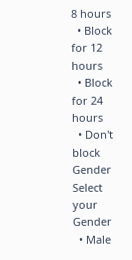8 hours
  • Block for 12 hours
  • Block for 24 hours
  • Don't block
Gender
Select your Gender
  • Male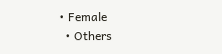• Female
  • Others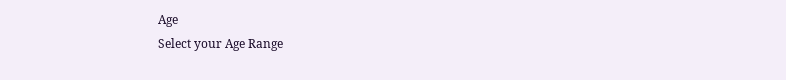Age
Select your Age Range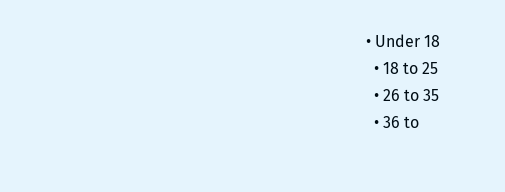• Under 18
  • 18 to 25
  • 26 to 35
  • 36 to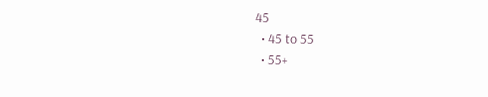45
  • 45 to 55
  • 55+